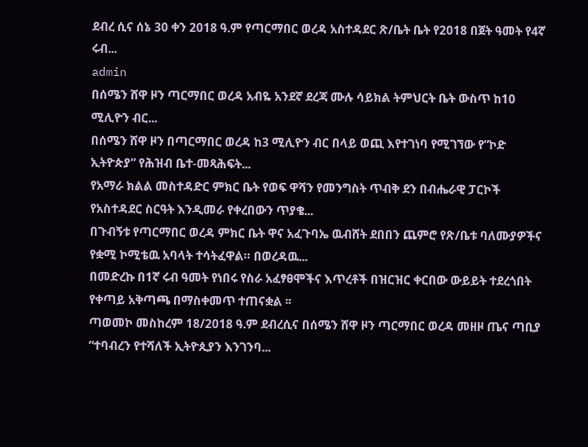ደብረ ሲና ሰኔ 30 ቀን 2018 ዓ.ም የጣርማበር ወረዳ አስተዳደር ጽ/ቤት ቤት የ2018 በጀት ዓመት የ4ኛ ሩብ...
admin
በሰሜን ሸዋ ዞን ጣርማበር ወረዳ አብዬ አንደኛ ደረጃ ሙሉ ሳይክል ትምህርት ቤት ውስጥ ከ10 ሚሊዮን ብር...
በሰሜን ሸዋ ዞን በጣርማበር ወረዳ ከ3 ሚሊዮን ብር በላይ ወጪ እየተገነባ የሚገኘው የ”ኮድ ኢትዮጵያ” የሕዝብ ቤተ-መጻሕፍት...
የአማራ ክልል መስተዳድር ምክር ቤት የወፍ ዋሻን የመንግስት ጥብቅ ደን በብሔራዊ ፓርኮች የአስተዳደር ስርዓት እንዲመራ የቀረበውን ጥያቄ...
በጉብኝቱ የጣርማበር ወረዳ ምክር ቤት ዋና አፈጉባኤ ዉብሸት ደበበን ጨምሮ የጽ/ቤቱ ባለሙያዎችና የቋሚ ኮሚቴዉ አባላት ተሳትፈዋል። በወረዳዉ...
በመድረኩ በ1ኛ ሩብ ዓመት የነበሩ የስራ አፈፃፀሞችና እጥረቶች በዝርዝር ቀርበው ውይይት ተደረጎበት የቀጣይ አቅጣጫ በማስቀመጥ ተጠናቋል ፡፡
ጣወመኮ መስከረም 18/2018 ዓ.ም ደብረሲና በሰሜን ሸዋ ዞን ጣርማበር ወረዳ መዘዞ ጤና ጣቢያ “ተባብረን የተሻለች ኢትዮጲያን እንገንባ...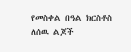የመስቀል በዓል ክርስቶስ ለሰዉ ልጆች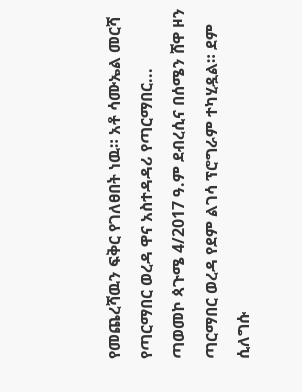የመጨረሻዉን ፍቅር የገለፀበት ነዉ። አቶ ሳሙኤል መርሻ የጣርማበር ወረዳ ዋና አስተዳዳሪ የጣርማበር...
ጣወመኮ ጳጉሜ 4/2017 ዓ.ም ደብረሲና በሰሜን ሸዋ ዞን ጣርማበር ወረዳ የደም ልገሳ ፕሮግራም ተካሂዷል። ደም ሲለግሱ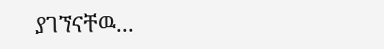ያገኘናቸዉ...